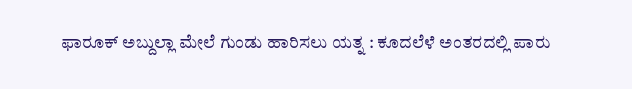ಫಾರೂಕ್ ಅಬ್ದುಲ್ಲಾ ಮೇಲೆ ಗುಂಡು ಹಾರಿಸಲು ಯತ್ನ : ಕೂದಲೆಳೆ ಅಂತರದಲ್ಲಿ ಪಾರು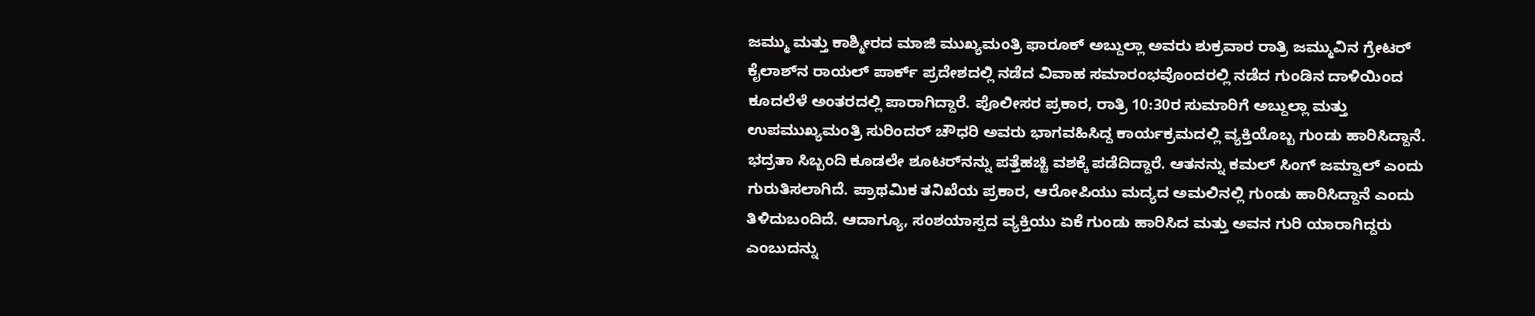ಜಮ್ಮು ಮತ್ತು ಕಾಶ್ಮೀರದ ಮಾಜಿ ಮುಖ್ಯಮಂತ್ರಿ ಫಾರೂಕ್ ಅಬ್ದುಲ್ಲಾ ಅವರು ಶುಕ್ರವಾರ ರಾತ್ರಿ ಜಮ್ಮುವಿನ ಗ್ರೇಟರ್ ಕೈಲಾಶ್‌ನ ರಾಯಲ್ ಪಾರ್ಕ್ ಪ್ರದೇಶದಲ್ಲಿ ನಡೆದ ವಿವಾಹ ಸಮಾರಂಭವೊಂದರಲ್ಲಿ ನಡೆದ ಗುಂಡಿನ ದಾಳಿಯಿಂದ ಕೂದಲೆಳೆ ಅಂತರದಲ್ಲಿ ಪಾರಾಗಿದ್ದಾರೆ. ಪೊಲೀಸರ ಪ್ರಕಾರ, ರಾತ್ರಿ 10:30ರ ಸುಮಾರಿಗೆ ಅಬ್ದುಲ್ಲಾ ಮತ್ತು ಉಪಮುಖ್ಯಮಂತ್ರಿ ಸುರಿಂದರ್ ಚೌಧರಿ ಅವರು ಭಾಗವಹಿಸಿದ್ದ ಕಾರ್ಯಕ್ರಮದಲ್ಲಿ ವ್ಯಕ್ತಿಯೊಬ್ಬ ಗುಂಡು ಹಾರಿಸಿದ್ದಾನೆ.
ಭದ್ರತಾ ಸಿಬ್ಬಂದಿ ಕೂಡಲೇ ಶೂಟರ್‌ನನ್ನು ಪತ್ತೆಹಚ್ಚಿ ವಶಕ್ಕೆ ಪಡೆದಿದ್ದಾರೆ. ಆತನನ್ನು ಕಮಲ್ ಸಿಂಗ್ ಜಮ್ವಾಲ್ ಎಂದು ಗುರುತಿಸಲಾಗಿದೆ. ಪ್ರಾಥಮಿಕ ತನಿಖೆಯ ಪ್ರಕಾರ, ಆರೋಪಿಯು ಮದ್ಯದ ಅಮಲಿನಲ್ಲಿ ಗುಂಡು ಹಾರಿಸಿದ್ದಾನೆ ಎಂದು ತಿಳಿದುಬಂದಿದೆ. ಆದಾಗ್ಯೂ, ಸಂಶಯಾಸ್ಪದ ವ್ಯಕ್ತಿಯು ಏಕೆ ಗುಂಡು ಹಾರಿಸಿದ ಮತ್ತು ಅವನ ಗುರಿ ಯಾರಾಗಿದ್ದರು ಎಂಬುದನ್ನು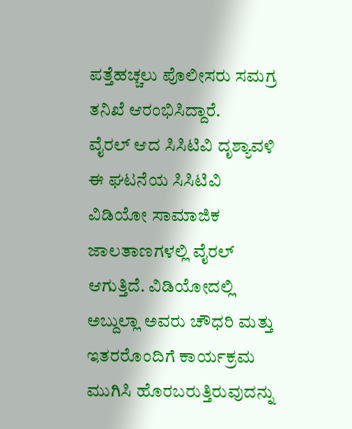ಪತ್ತೆಹಚ್ಚಲು ಪೊಲೀಸರು ಸಮಗ್ರ ತನಿಖೆ ಆರಂಭಿಸಿದ್ದಾರೆ.
ವೈರಲ್ ಆದ ಸಿಸಿಟಿವಿ ದೃಶ್ಯಾವಳಿ
ಈ ಘಟನೆಯ ಸಿಸಿಟಿವಿ ವಿಡಿಯೋ ಸಾಮಾಜಿಕ ಜಾಲತಾಣಗಳಲ್ಲಿ ವೈರಲ್ ಆಗುತ್ತಿದೆ. ವಿಡಿಯೋದಲ್ಲಿ ಅಬ್ದುಲ್ಲಾ ಅವರು ಚೌಧರಿ ಮತ್ತು ಇತರರೊಂದಿಗೆ ಕಾರ್ಯಕ್ರಮ ಮುಗಿಸಿ ಹೊರಬರುತ್ತಿರುವುದನ್ನು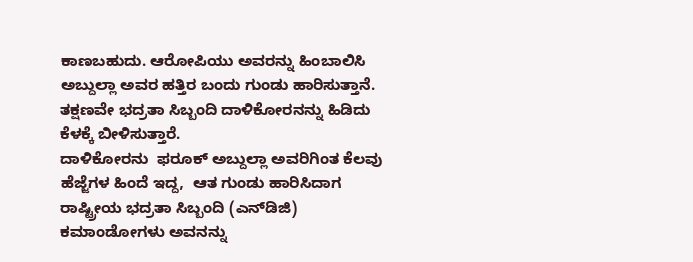ಕಾಣಬಹುದು. ಆರೋಪಿಯು ಅವರನ್ನು ಹಿಂಬಾಲಿಸಿ ಅಬ್ದುಲ್ಲಾ ಅವರ ಹತ್ತಿರ ಬಂದು ಗುಂಡು ಹಾರಿಸುತ್ತಾನೆ. ತಕ್ಷಣವೇ ಭದ್ರತಾ ಸಿಬ್ಬಂದಿ ದಾಳಿಕೋರನನ್ನು ಹಿಡಿದು ಕೆಳಕ್ಕೆ ಬೀಳಿಸುತ್ತಾರೆ.
ದಾಳಿಕೋರನು  ಫರೂಕ್‌ ಅಬ್ದುಲ್ಲಾ ಅವರಿಗಿಂತ ಕೆಲವು ಹೆಜ್ಜೆಗಳ ಹಿಂದೆ ಇದ್ದ,  ಆತ ಗುಂಡು ಹಾರಿಸಿದಾಗ ರಾಷ್ಟ್ರೀಯ ಭದ್ರತಾ ಸಿಬ್ಬಂದಿ (ಎನ್‌ಡಿಜಿ) ಕಮಾಂಡೋಗಳು ಅವನನ್ನು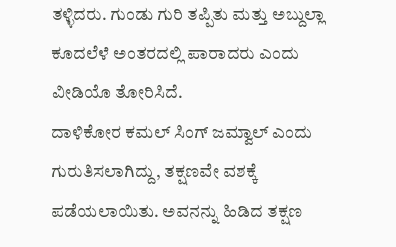ತಳ್ಳಿದರು. ಗುಂಡು ಗುರಿ ತಪ್ಪಿತು ಮತ್ತು ಅಬ್ದುಲ್ಲಾ ಕೂದಲೆಳೆ ಅಂತರದಲ್ಲಿ ಪಾರಾದರು ಎಂದು ವೀಡಿಯೊ ತೋರಿಸಿದೆ.
ದಾಳಿಕೋರ ಕಮಲ್ ಸಿಂಗ್ ಜಮ್ವಾಲ್ ಎಂದು ಗುರುತಿಸಲಾಗಿದ್ದು, ತಕ್ಷಣವೇ ವಶಕ್ಕೆ ಪಡೆಯಲಾಯಿತು. ಅವನನ್ನು ಹಿಡಿದ ತಕ್ಷಣ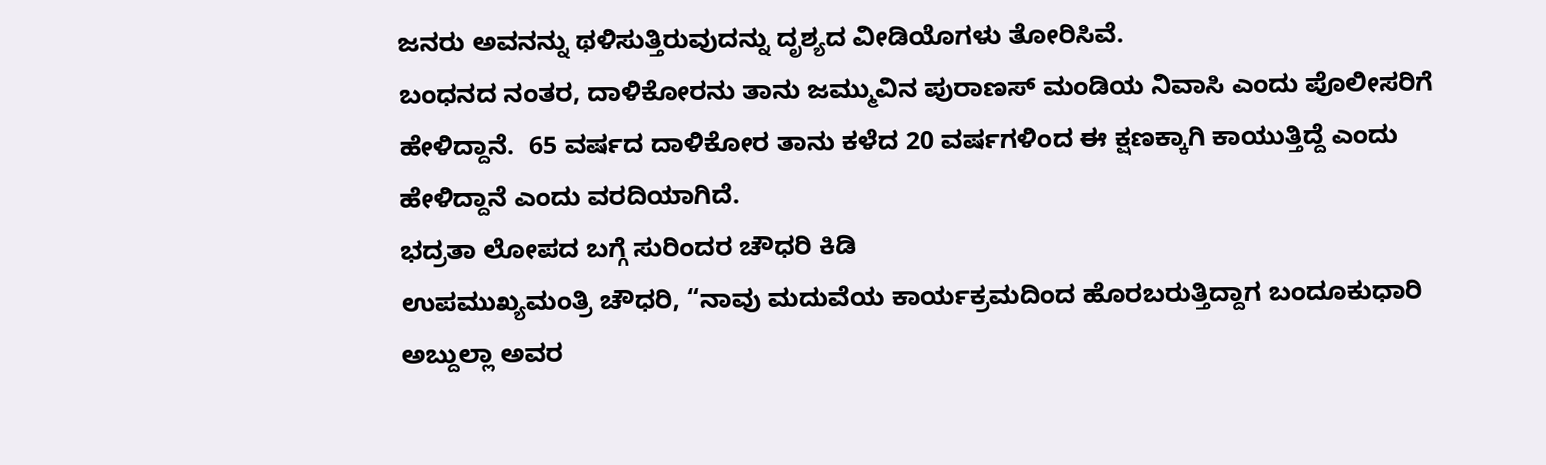ಜನರು ಅವನನ್ನು ಥಳಿಸುತ್ತಿರುವುದನ್ನು ದೃಶ್ಯದ ವೀಡಿಯೊಗಳು ತೋರಿಸಿವೆ.
ಬಂಧನದ ನಂತರ, ದಾಳಿಕೋರನು ತಾನು ಜಮ್ಮುವಿನ ಪುರಾಣಸ್ ಮಂಡಿಯ ನಿವಾಸಿ ಎಂದು ಪೊಲೀಸರಿಗೆ ಹೇಳಿದ್ದಾನೆ.  65 ವರ್ಷದ ದಾಳಿಕೋರ ತಾನು ಕಳೆದ 20 ವರ್ಷಗಳಿಂದ ಈ ಕ್ಷಣಕ್ಕಾಗಿ ಕಾಯುತ್ತಿದ್ದೆ ಎಂದು ಹೇಳಿದ್ದಾನೆ ಎಂದು ವರದಿಯಾಗಿದೆ.
ಭದ್ರತಾ ಲೋಪದ ಬಗ್ಗೆ ಸುರಿಂದರ ಚೌಧರಿ ಕಿಡಿ
ಉಪಮುಖ್ಯಮಂತ್ರಿ ಚೌಧರಿ, “ನಾವು ಮದುವೆಯ ಕಾರ್ಯಕ್ರಮದಿಂದ ಹೊರಬರುತ್ತಿದ್ದಾಗ ಬಂದೂಕುಧಾರಿ ಅಬ್ದುಲ್ಲಾ ಅವರ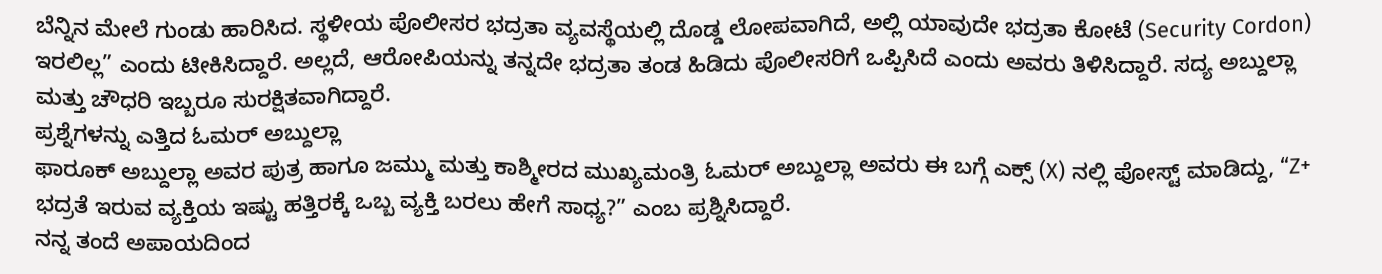ಬೆನ್ನಿನ ಮೇಲೆ ಗುಂಡು ಹಾರಿಸಿದ. ಸ್ಥಳೀಯ ಪೊಲೀಸರ ಭದ್ರತಾ ವ್ಯವಸ್ಥೆಯಲ್ಲಿ ದೊಡ್ಡ ಲೋಪವಾಗಿದೆ, ಅಲ್ಲಿ ಯಾವುದೇ ಭದ್ರತಾ ಕೋಟೆ (Security Cordon) ಇರಲಿಲ್ಲ” ಎಂದು ಟೀಕಿಸಿದ್ದಾರೆ. ಅಲ್ಲದೆ, ಆರೋಪಿಯನ್ನು ತನ್ನದೇ ಭದ್ರತಾ ತಂಡ ಹಿಡಿದು ಪೊಲೀಸರಿಗೆ ಒಪ್ಪಿಸಿದೆ ಎಂದು ಅವರು ತಿಳಿಸಿದ್ದಾರೆ. ಸದ್ಯ ಅಬ್ದುಲ್ಲಾ ಮತ್ತು ಚೌಧರಿ ಇಬ್ಬರೂ ಸುರಕ್ಷಿತವಾಗಿದ್ದಾರೆ.
ಪ್ರಶ್ನೆಗಳನ್ನು ಎತ್ತಿದ ಓಮರ್ ಅಬ್ದುಲ್ಲಾ
ಫಾರೂಕ್ ಅಬ್ದುಲ್ಲಾ ಅವರ ಪುತ್ರ ಹಾಗೂ ಜಮ್ಮು ಮತ್ತು ಕಾಶ್ಮೀರದ ಮುಖ್ಯಮಂತ್ರಿ ಓಮರ್ ಅಬ್ದುಲ್ಲಾ ಅವರು ಈ ಬಗ್ಗೆ ಎಕ್ಸ್ (X) ನಲ್ಲಿ ಪೋಸ್ಟ್ ಮಾಡಿದ್ದು, “Z+ ಭದ್ರತೆ ಇರುವ ವ್ಯಕ್ತಿಯ ಇಷ್ಟು ಹತ್ತಿರಕ್ಕೆ ಒಬ್ಬ ವ್ಯಕ್ತಿ ಬರಲು ಹೇಗೆ ಸಾಧ್ಯ?” ಎಂಬ ಪ್ರಶ್ನಿಸಿದ್ದಾರೆ.
ನನ್ನ ತಂದೆ ಅಪಾಯದಿಂದ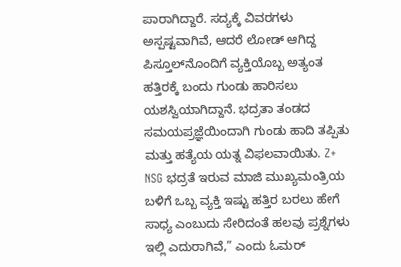ಪಾರಾಗಿದ್ದಾರೆ. ಸದ್ಯಕ್ಕೆ ವಿವರಗಳು ಅಸ್ಪಷ್ಟವಾಗಿವೆ, ಆದರೆ ಲೋಡ್ ಆಗಿದ್ದ ಪಿಸ್ತೂಲ್‌ನೊಂದಿಗೆ ವ್ಯಕ್ತಿಯೊಬ್ಬ ಅತ್ಯಂತ ಹತ್ತಿರಕ್ಕೆ ಬಂದು ಗುಂಡು ಹಾರಿಸಲು ಯಶಸ್ವಿಯಾಗಿದ್ದಾನೆ. ಭದ್ರತಾ ತಂಡದ ಸಮಯಪ್ರಜ್ಞೆಯಿಂದಾಗಿ ಗುಂಡು ಹಾದಿ ತಪ್ಪಿತು ಮತ್ತು ಹತ್ಯೆಯ ಯತ್ನ ವಿಫಲವಾಯಿತು. Z+ NSG ಭದ್ರತೆ ಇರುವ ಮಾಜಿ ಮುಖ್ಯಮಂತ್ರಿಯ ಬಳಿಗೆ ಒಬ್ಬ ವ್ಯಕ್ತಿ ಇಷ್ಟು ಹತ್ತಿರ ಬರಲು ಹೇಗೆ ಸಾಧ್ಯ ಎಂಬುದು ಸೇರಿದಂತೆ ಹಲವು ಪ್ರಶ್ನೆಗಳು ಇಲ್ಲಿ ಎದುರಾಗಿವೆ,” ಎಂದು ಓಮರ್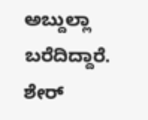ಅಬ್ದುಲ್ಲಾ ಬರೆದಿದ್ದಾರೆ.
ಶೇರ್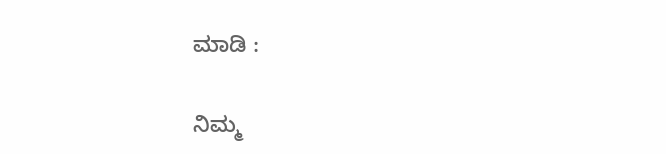ಮಾಡಿ :

ನಿಮ್ಮ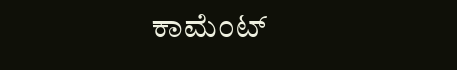ಕಾಮೆಂಟ್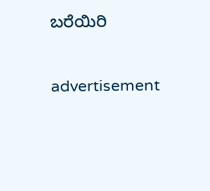ಬರೆಯಿರಿ

advertisement